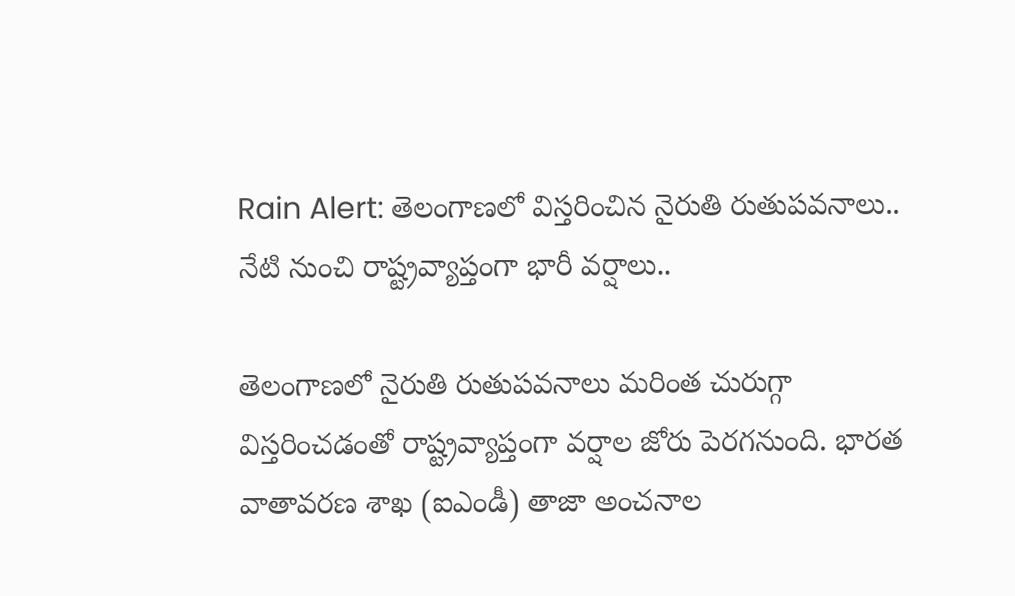Rain Alert: తెలంగాణలో విస్తరించిన నైరుతి రుతుపవనాలు.. నేటి నుంచి రాష్ట్రవ్యాప్తంగా భారీ వర్షాలు..

తెలంగాణలో నైరుతి రుతుపవనాలు మరింత చురుగ్గా విస్తరించడంతో రాష్ట్రవ్యాప్తంగా వర్షాల జోరు పెరగనుంది. భారత వాతావరణ శాఖ (ఐఎండీ) తాజా అంచనాల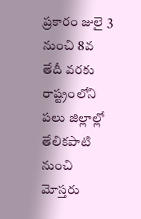ప్రకారం జులై 3 నుంచి 8వ తేదీ వరకు రాష్ట్రంలోని పలు జిల్లాల్లో తేలికపాటి నుంచి మోస్తరు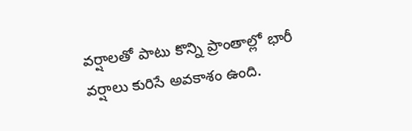వర్షాలతో పాటు కొన్ని ప్రాంతాల్లో భారీ వర్షాలు కురిసే అవకాశం ఉంది.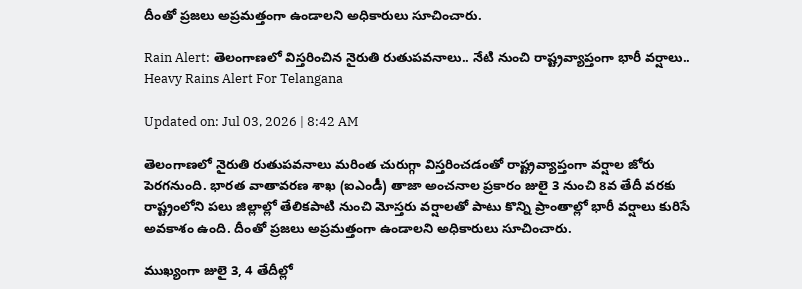దీంతో ప్రజలు అప్రమత్తంగా ఉండాలని అధికారులు సూచించారు.

Rain Alert: తెలంగాణలో విస్తరించిన నైరుతి రుతుపవనాలు.. నేటి నుంచి రాష్ట్రవ్యాప్తంగా భారీ వర్షాలు..
Heavy Rains Alert For Telangana

Updated on: Jul 03, 2026 | 8:42 AM

తెలంగాణలో నైరుతి రుతుపవనాలు మరింత చురుగ్గా విస్తరించడంతో రాష్ట్రవ్యాప్తంగా వర్షాల జోరు పెరగనుంది. భారత వాతావరణ శాఖ (ఐఎండీ) తాజా అంచనాల ప్రకారం జులై 3 నుంచి 8వ తేదీ వరకు రాష్ట్రంలోని పలు జిల్లాల్లో తేలికపాటి నుంచి మోస్తరు వర్షాలతో పాటు కొన్ని ప్రాంతాల్లో భారీ వర్షాలు కురిసే అవకాశం ఉంది. దీంతో ప్రజలు అప్రమత్తంగా ఉండాలని అధికారులు సూచించారు.

ముఖ్యంగా జులై 3, 4 తేదీల్లో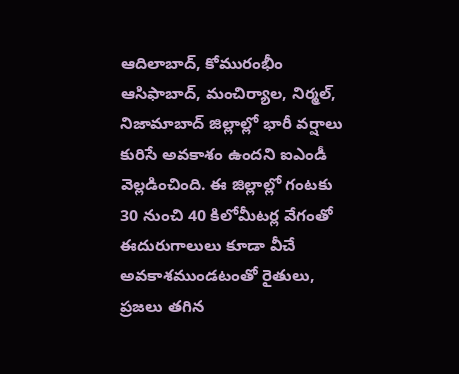ఆదిలాబాద్, కోమురంభీం ఆసిఫాబాద్, మంచిర్యాల, నిర్మల్, నిజామాబాద్ జిల్లాల్లో భారీ వర్షాలు కురిసే అవకాశం ఉందని ఐఎండీ వెల్లడించింది. ఈ జిల్లాల్లో గంటకు 30 నుంచి 40 కిలోమీటర్ల వేగంతో ఈదురుగాలులు కూడా వీచే అవకాశముండటంతో రైతులు, ప్రజలు తగిన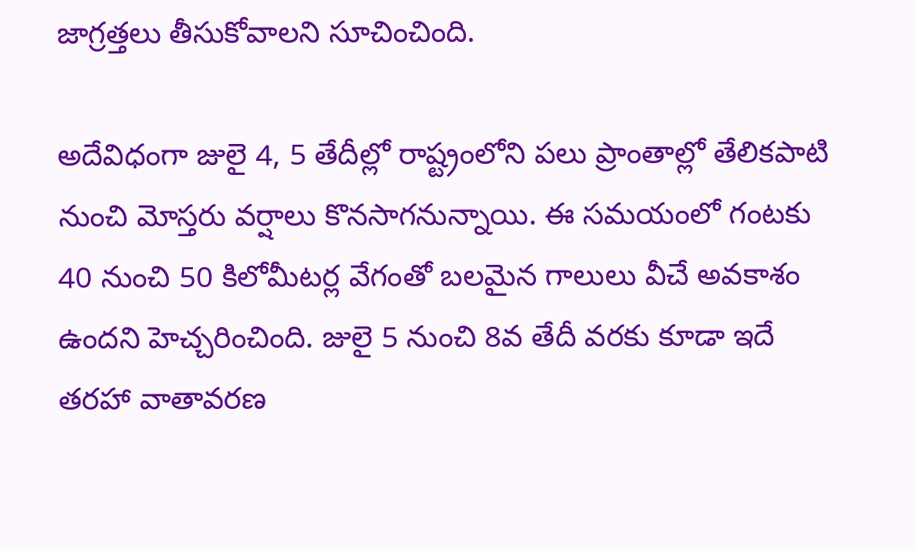జాగ్రత్తలు తీసుకోవాలని సూచించింది.

అదేవిధంగా జులై 4, 5 తేదీల్లో రాష్ట్రంలోని పలు ప్రాంతాల్లో తేలికపాటి నుంచి మోస్తరు వర్షాలు కొనసాగనున్నాయి. ఈ సమయంలో గంటకు 40 నుంచి 50 కిలోమీటర్ల వేగంతో బలమైన గాలులు వీచే అవకాశం ఉందని హెచ్చరించింది. జులై 5 నుంచి 8వ తేదీ వరకు కూడా ఇదే తరహా వాతావరణ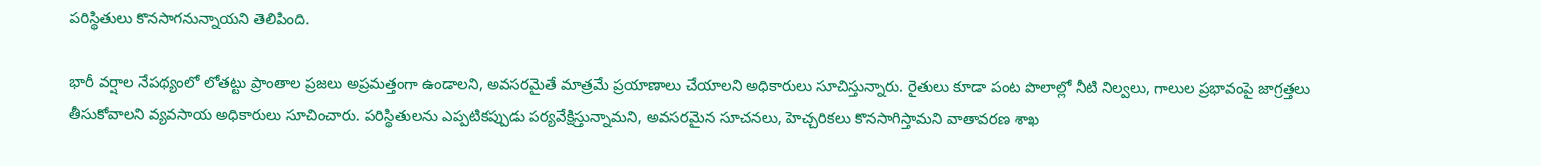పరిస్థితులు కొనసాగనున్నాయని తెలిపింది.

భారీ వర్షాల నేపథ్యంలో లోతట్టు ప్రాంతాల ప్రజలు అప్రమత్తంగా ఉండాలని, అవసరమైతే మాత్రమే ప్రయాణాలు చేయాలని అధికారులు సూచిస్తున్నారు. రైతులు కూడా పంట పొలాల్లో నీటి నిల్వలు, గాలుల ప్రభావంపై జాగ్రత్తలు తీసుకోవాలని వ్యవసాయ అధికారులు సూచించారు. పరిస్థితులను ఎప్పటికప్పుడు పర్యవేక్షిస్తున్నామని, అవసరమైన సూచనలు, హెచ్చరికలు కొనసాగిస్తామని వాతావరణ శాఖ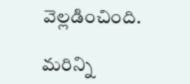వెల్లడించింది.

మరిన్ని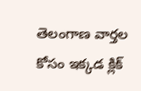తెలంగాణ వార్తల కోసం ఇక్కడ క్లిక్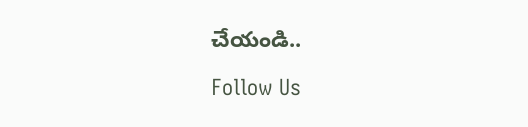చేయండి..

Follow Us